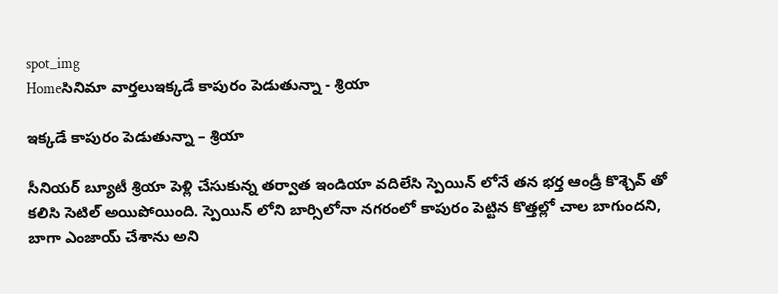spot_img
Homeసినిమా వార్తలుఇక్కడే కాపురం పెడుతున్నా - శ్రియా

ఇక్కడే కాపురం పెడుతున్నా – శ్రియా

సీనియర్ బ్యూటీ శ్రియా పెళ్లి చేసుకున్న తర్వాత ఇండియా వదిలేసి స్పెయిన్ లోనే తన భర్త ఆండ్రీ కొశ్చెవ్ తో కలిసి సెటిల్ అయిపోయింది. స్పెయిన్ లోని బార్సిలోనా నగరంలో కాపురం పెట్టిన కొత్తల్లో చాల బాగుందని, బాగా ఎంజాయ్ చేశాను అని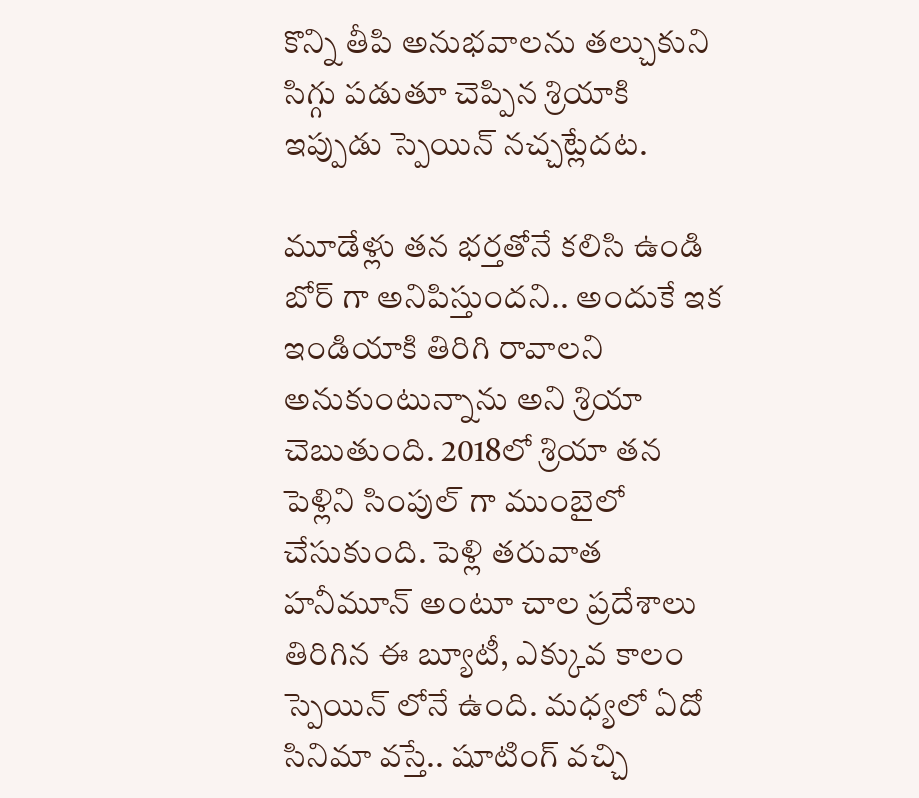కొన్ని తీపి అనుభవాలను తల్చుకుని సిగ్గు పడుతూ చెప్పిన శ్రియాకి ఇప్పుడు స్పెయిన్ నచ్చట్లేదట.

మూడేళ్లు తన భర్తతోనే కలిసి ఉండి బోర్ గా అనిపిస్తుందని.. అందుకే ఇక ఇండియాకి తిరిగి రావాలని అనుకుంటున్నాను అని శ్రియా చెబుతుంది. 2018లో శ్రియా తన పెళ్లిని సింపుల్ గా ముంబైలో చేసుకుంది. పెళ్లి తరువాత హనీమూన్ అంటూ చాల ప్రదేశాలు తిరిగిన ఈ బ్యూటీ, ఎక్కువ కాలం స్పెయిన్ లోనే ఉంది. మధ్యలో ఏదో సినిమా వస్తే.. షూటింగ్ వచ్చి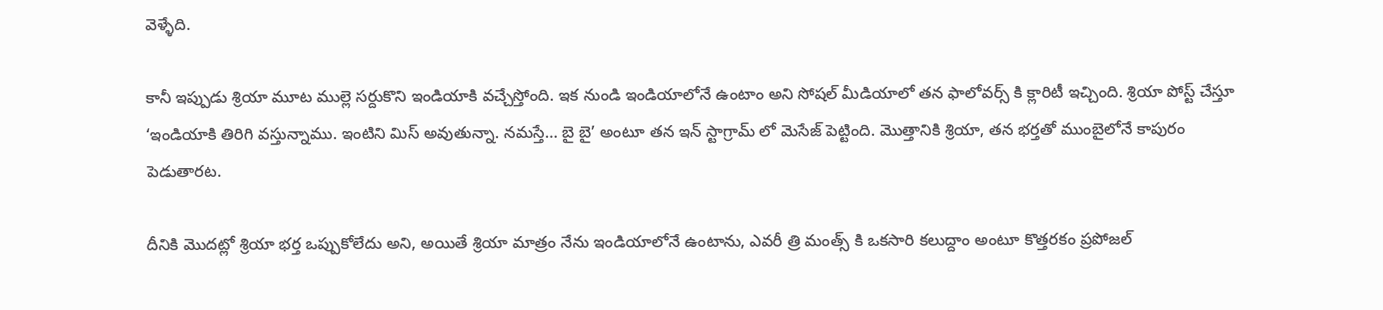వెళ్ళేది.

కానీ ఇప్పుడు శ్రియా మూట ముల్లె సర్దుకొని ఇండియాకి వచ్చేస్తోంది. ఇక నుండి ఇండియాలోనే ఉంటాం అని సోషల్ మీడియాలో తన ఫాలోవర్స్ కి క్లారిటీ ఇచ్చింది. శ్రియా పోస్ట్ చేస్తూ ‘ఇండియాకి తిరిగి వస్తున్నాము. ఇంటిని మిస్ అవుతున్నా. నమస్తే… బై బై’ అంటూ తన ఇన్ స్టాగ్రామ్ లో మెసేజ్ పెట్టింది. మొత్తానికి శ్రియా, తన భర్తతో ముంబైలోనే కాపురం పెడుతారట.

దీనికి మొదట్లో శ్రియా భర్త ఒప్పుకోలేదు అని, అయితే శ్రియా మాత్రం నేను ఇండియాలోనే ఉంటాను, ఎవరీ త్రి మంత్స్ కి ఒకసారి కలుద్దాం అంటూ కొత్తరకం ప్రపోజల్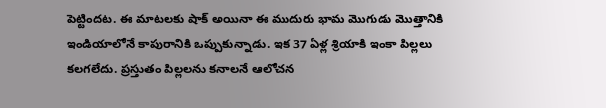పెట్టిందట. ఈ మాటలకు షాక్ అయినా ఈ ముదురు భామ మొగుడు మొత్తానికి ఇండియాలోనే కాపురానికి ఒప్పుకున్నాడు. ఇక 37 ఏళ్ల శ్రియాకి ఇంకా పిల్లలు కలగలేదు. ప్రస్తుతం పిల్లలను కనాలనే ఆలోచన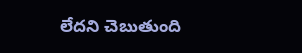లేదని చెబుతుంది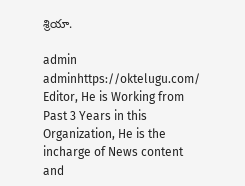శ్రియా.

admin
adminhttps://oktelugu.com/
Editor, He is Working from Past 3 Years in this Organization, He is the incharge of News content and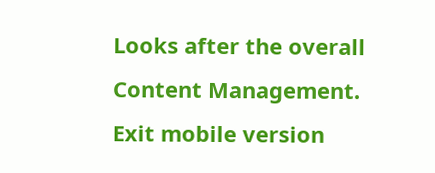Looks after the overall Content Management.
Exit mobile version